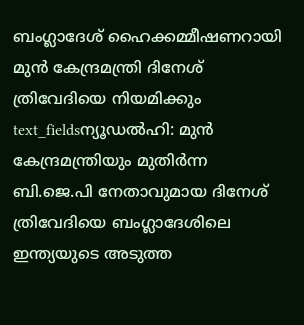ബംഗ്ലാദേശ് ഹൈക്കമ്മീഷണറായി മുൻ കേന്ദ്രമന്ത്രി ദിനേശ് ത്രിവേദിയെ നിയമിക്കും
text_fieldsന്യൂഡൽഹി: മുൻ കേന്ദ്രമന്ത്രിയും മുതിർന്ന ബി.ജെ.പി നേതാവുമായ ദിനേശ് ത്രിവേദിയെ ബംഗ്ലാദേശിലെ ഇന്ത്യയുടെ അടുത്ത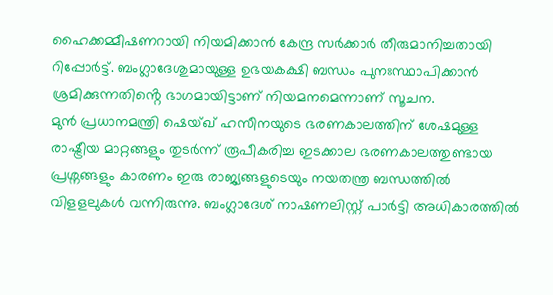ഹൈക്കമ്മീഷണറായി നിയമിക്കാൻ കേന്ദ്ര സർക്കാർ തീരുമാനിച്ചതായി റിപ്പോർട്ട്. ബംഗ്ലാദേശുമായുള്ള ഉഭയകക്ഷി ബന്ധം പുനഃസ്ഥാപിക്കാൻ ശ്രമിക്കുന്നതിൻ്റെ ഭാഗമായിട്ടാണ് നിയമനമെന്നാണ് സൂചന.
മുൻ പ്രധാനമന്ത്രി ഷെയ്ഖ് ഹസീനയുടെ ഭരണകാലത്തിന് ശേഷമുള്ള രാഷ്ട്രീയ മാറ്റങ്ങളും തുടർന്ന് രൂപീകരിച്ച ഇടക്കാല ഭരണകാലത്തുണ്ടായ പ്രശ്നങ്ങളും കാരണം ഇരു രാജ്യങ്ങളുടെയും നയതന്ത്ര ബന്ധത്തിൽ വിളളലുകൾ വന്നിരുന്നു. ബംഗ്ലാദേശ് നാഷണലിസ്റ്റ് പാർട്ടി അധികാരത്തിൽ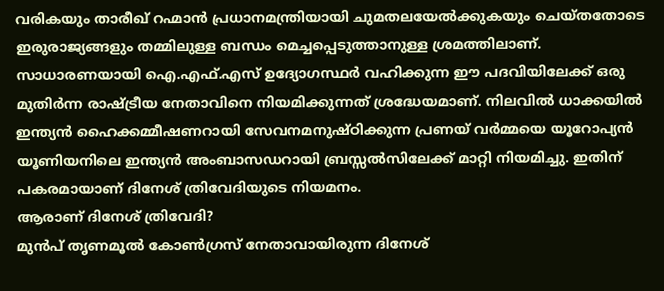വരികയും താരീഖ് റഹ്മാൻ പ്രധാനമന്ത്രിയായി ചുമതലയേൽക്കുകയും ചെയ്തതോടെ ഇരുരാജ്യങ്ങളും തമ്മിലുള്ള ബന്ധം മെച്ചപ്പെടുത്താനുള്ള ശ്രമത്തിലാണ്.
സാധാരണയായി ഐ.എഫ്.എസ് ഉദ്യോഗസ്ഥർ വഹിക്കുന്ന ഈ പദവിയിലേക്ക് ഒരു മുതിർന്ന രാഷ്ട്രീയ നേതാവിനെ നിയമിക്കുന്നത് ശ്രദ്ധേയമാണ്. നിലവിൽ ധാക്കയിൽ ഇന്ത്യൻ ഹൈക്കമ്മീഷണറായി സേവനമനുഷ്ഠിക്കുന്ന പ്രണയ് വർമ്മയെ യൂറോപ്യൻ യൂണിയനിലെ ഇന്ത്യൻ അംബാസഡറായി ബ്രസ്സൽസിലേക്ക് മാറ്റി നിയമിച്ചു. ഇതിന് പകരമായാണ് ദിനേശ് ത്രിവേദിയുടെ നിയമനം.
ആരാണ് ദിനേശ് ത്രിവേദി?
മുൻപ് തൃണമൂൽ കോൺഗ്രസ് നേതാവായിരുന്ന ദിനേശ്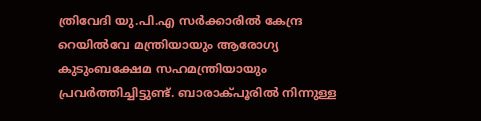ത്രിവേദി യു.പി.എ സർക്കാരിൽ കേന്ദ്ര റെയിൽവേ മന്ത്രിയായും ആരോഗ്യ കുടുംബക്ഷേമ സഹമന്ത്രിയായും പ്രവർത്തിച്ചിട്ടുണ്ട്. ബാരാക്പൂരിൽ നിന്നുള്ള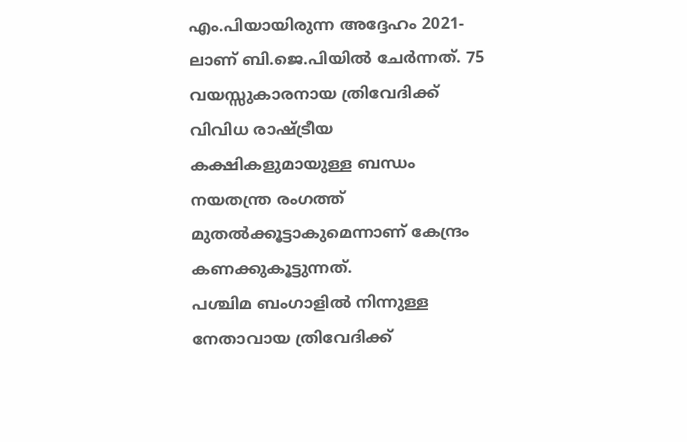എം.പിയായിരുന്ന അദ്ദേഹം 2021-ലാണ് ബി.ജെ.പിയിൽ ചേർന്നത്. 75 വയസ്സുകാരനായ ത്രിവേദിക്ക് വിവിധ രാഷ്ട്രീയ കക്ഷികളുമായുള്ള ബന്ധം നയതന്ത്ര രംഗത്ത് മുതൽക്കൂട്ടാകുമെന്നാണ് കേന്ദ്രം കണക്കുകൂട്ടുന്നത്.
പശ്ചിമ ബംഗാളിൽ നിന്നുള്ള നേതാവായ ത്രിവേദിക്ക്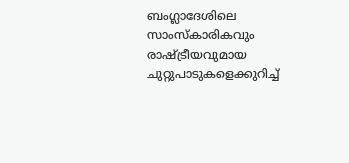ബംഗ്ലാദേശിലെ സാംസ്കാരികവും രാഷ്ട്രീയവുമായ ചുറ്റുപാടുകളെക്കുറിച്ച്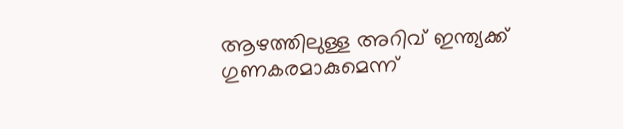ആഴത്തിലുള്ള അറിവ് ഇന്ത്യക്ക് ഗുണകരമാകുമെന്ന്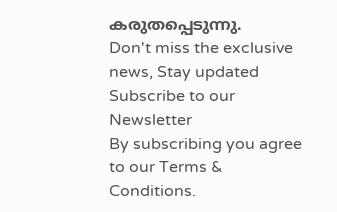കരുതപ്പെടുന്നു.
Don't miss the exclusive news, Stay updated
Subscribe to our Newsletter
By subscribing you agree to our Terms & Conditions.